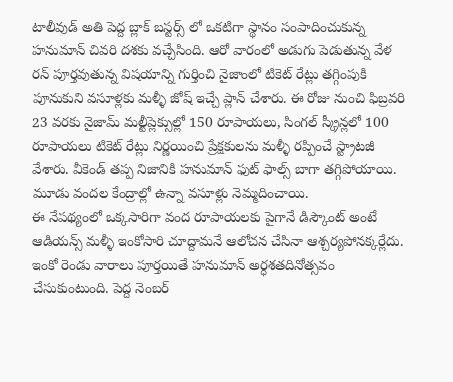టాలీవుడ్ అతి పెద్ద బ్లాక్ బస్టర్స్ లో ఒకటిగా స్థానం సంపాదించుకున్న హనుమాన్ చివరి దశకు వచ్చేసింది. ఆరో వారంలో అడుగు పెడుతున్న వేళ రన్ పూర్తవుతున్న విషయాన్ని గుర్తించి నైజాంలో టికెట్ రేట్లు తగ్గింపుకి పూనుకుని వసూళ్లకు మళ్ళీ జోష్ ఇచ్చే ప్లాన్ చేశారు. ఈ రోజు నుంచి ఫిబ్రవరి 23 వరకు నైజామ్ మల్టీప్లెక్సుల్లో 150 రూపాయలు, సింగల్ స్క్రీన్లలో 100 రూపాయలు టికెట్ రేట్లు నిర్ణయించి ప్రేక్షకులను మళ్ళీ రప్పించే స్ట్రాటజీ వేశారు. వీకెండ్ తప్ప నిజానికి హనుమాన్ ఫుట్ ఫాల్స్ బాగా తగ్గిపోయాయి. మూడు వందల కేంద్రాల్లో ఉన్నా వసూళ్లు నెమ్మదించాయి.
ఈ నేపథ్యంలో ఒక్కసారిగా వంద రూపాయలకు పైగానే డిస్కౌంట్ అంటే ఆడియన్స్ మళ్ళీ ఇంకోసారి చూద్దామనే ఆలోచన చేసినా ఆశ్చర్యపోనక్కర్లేదు. ఇంకో రెండు వారాలు పూర్తయితే హనుమాన్ అర్ధశతదినోత్సవం చేసుకుంటుంది. పెద్ద నెంబర్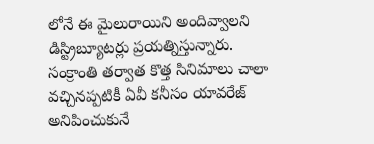లోనే ఈ మైలురాయిని అందివ్వాలని డిస్ట్రిబ్యూటర్లు ప్రయత్నిస్తున్నారు. సంక్రాంతి తర్వాత కొత్త సినిమాలు చాలా వచ్చినప్పటికీ ఏవీ కనీసం యావరేజ్ అనిపించుకునే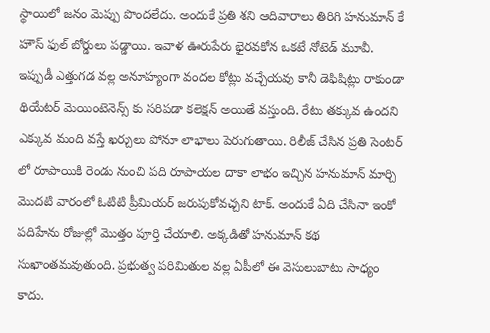స్థాయిలో జనం మెప్పు పొందలేదు. అందుకే ప్రతి శని ఆదివారాలు తిరిగి హనుమాన్ కే హౌస్ ఫుల్ బోర్డులు పడ్డాయి. ఇవాళ ఊరుపేరు భైరవకోన ఒకటే నోటెడ్ మూవీ.
ఇప్పుడీ ఎత్తుగడ వల్ల అనూహ్యంగా వందల కోట్లు వచ్చేయవు కానీ డెఫిషిట్లు రాకుండా థియేటర్ మెయింటెనెన్స్ కు సరిపడా కలెక్షన్ అయితే వస్తుంది. రేటు తక్కువ ఉందని ఎక్కువ మంది వస్తే ఖర్చులు పోనూ లాభాలు పెరుగుతాయి. రిలీజ్ చేసిన ప్రతి సెంటర్ లో రూపాయికి రెండు నుంచి పది రూపాయల దాకా లాభం ఇచ్చిన హనుమాన్ మార్చి మొదటి వారంలో ఓటిటి ప్రీమియర్ జరుపుకోవచ్చని టాక్. అందుకే ఏది చేసినా ఇంకో పదిహేను రోజుల్లో మొత్తం పూర్తి చేయాలి. అక్కడితో హనుమాన్ కథ సుఖాంతమవుతుంది. ప్రభుత్వ పరిమితుల వల్ల ఏపీలో ఈ వెసులుబాటు సాధ్యం కాదు.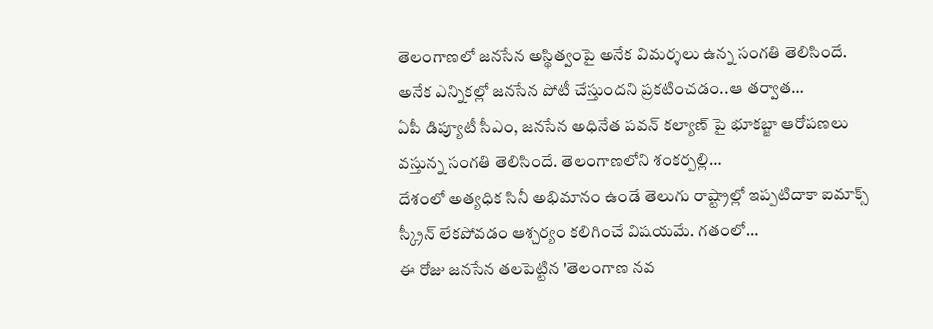తెలంగాణలో జనసేన అస్థిత్వంపై అనేక విమర్శలు ఉన్న సంగతి తెలిసిందే. అనేక ఎన్నికల్లో జనసేన పోటీ చేస్తుందని ప్రకటించడం..ఆ తర్వాత…
ఏపీ డిప్యూటీ సీఎం, జనసేన అధినేత పవన్ కల్యాణ్ పై భూకబ్జా ఆరోపణలు వస్తున్న సంగతి తెలిసిందే. తెలంగాణలోని శంకర్పల్లి…
దేశంలో అత్యధిక సినీ అభిమానం ఉండే తెలుగు రాష్ట్రాల్లో ఇప్పటిదాకా ఐమాక్స్ స్క్రీన్ లేకపోవడం ఆశ్చర్యం కలిగించే విషయమే. గతంలో…
ఈ రోజు జనసేన తలపెట్టిన 'తెలంగాణ నవ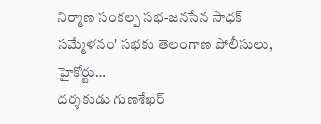నిర్మాణ సంకల్ప సభ-జనసేన సాధక్ సమ్మేళనం' సభకు తెలంగాణ పోలీసులు, హైకోర్టు…
దర్శకుడు గుణశేఖర్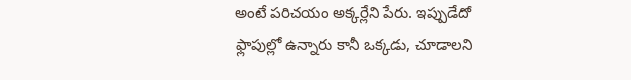అంటే పరిచయం అక్కర్లేని పేరు. ఇప్పుడేదో ఫ్లాపుల్లో ఉన్నారు కానీ ఒక్కడు, చూడాలని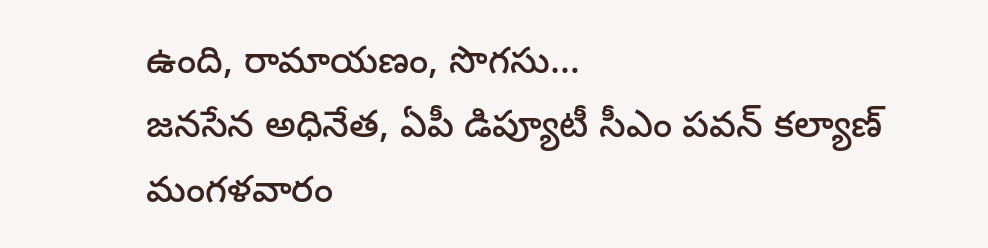ఉంది, రామాయణం, సొగసు…
జనసేన అధినేత, ఏపీ డిప్యూటీ సీఎం పవన్ కల్యాణ్ మంగళవారం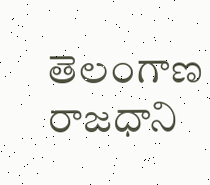తెలంగాణ రాజధాని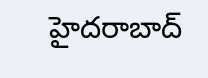హైదరాబాద్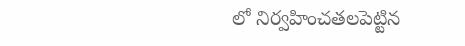లో నిర్వహించతలపెట్టిన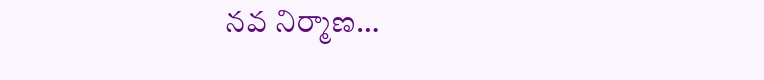నవ నిర్మాణ…